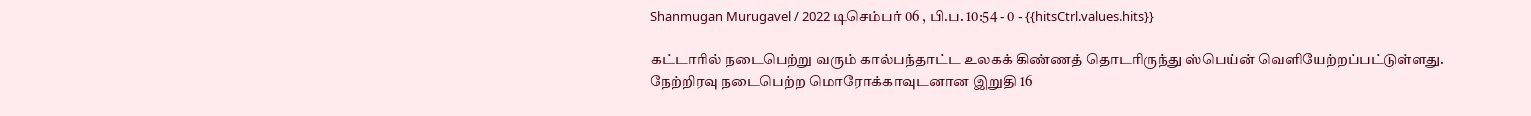Shanmugan Murugavel / 2022 டிசெம்பர் 06 , பி.ப. 10:54 - 0 - {{hitsCtrl.values.hits}}

கட்டாரில் நடைபெற்று வரும் கால்பந்தாட்ட உலகக் கிண்ணத் தொடரிருந்து ஸ்பெய்ன் வெளியேற்றப்பட்டுள்ளது.
நேற்றிரவு நடைபெற்ற மொரோக்காவுடனான இறுதி 16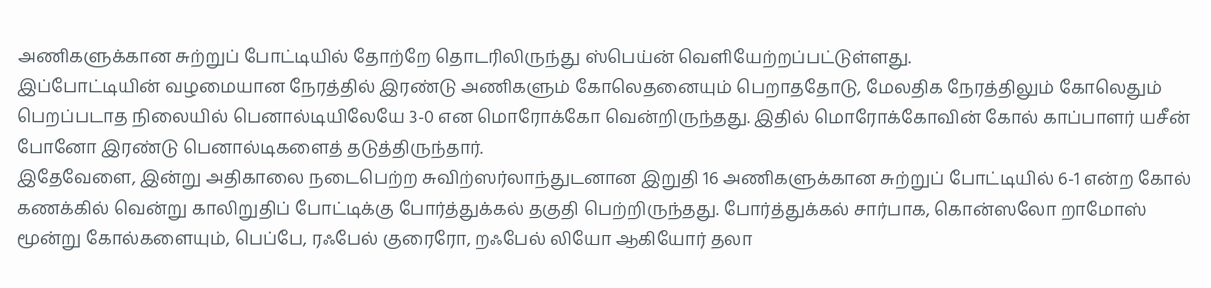அணிகளுக்கான சுற்றுப் போட்டியில் தோற்றே தொடரிலிருந்து ஸ்பெய்ன் வெளியேற்றப்பட்டுள்ளது.
இப்போட்டியின் வழமையான நேரத்தில் இரண்டு அணிகளும் கோலெதனையும் பெறாததோடு, மேலதிக நேரத்திலும் கோலெதும் பெறப்படாத நிலையில் பெனால்டியிலேயே 3-0 என மொரோக்கோ வென்றிருந்தது. இதில் மொரோக்கோவின் கோல் காப்பாளர் யசீன் போனோ இரண்டு பெனால்டிகளைத் தடுத்திருந்தார்.
இதேவேளை, இன்று அதிகாலை நடைபெற்ற சுவிற்ஸர்லாந்துடனான இறுதி 16 அணிகளுக்கான சுற்றுப் போட்டியில் 6-1 என்ற கோல் கணக்கில் வென்று காலிறுதிப் போட்டிக்கு போர்த்துக்கல் தகுதி பெற்றிருந்தது. போர்த்துக்கல் சார்பாக, கொன்ஸலோ றாமோஸ் மூன்று கோல்களையும், பெப்பே, ரஃபேல் குரைரோ, றஃபேல் லியோ ஆகியோர் தலா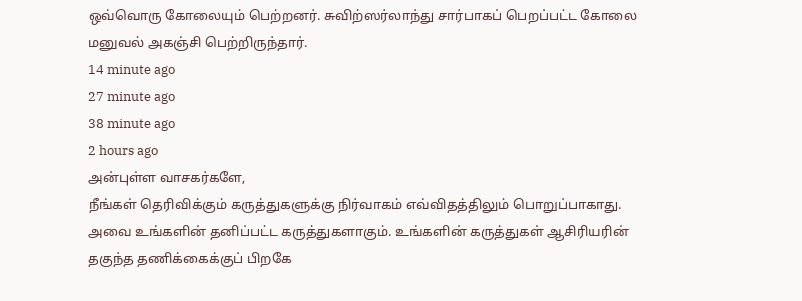ஒவ்வொரு கோலையும் பெற்றனர். சுவிற்ஸர்லாந்து சார்பாகப் பெறப்பட்ட கோலை மனுவல் அகஞ்சி பெற்றிருந்தார்.
14 minute ago
27 minute ago
38 minute ago
2 hours ago
அன்புள்ள வாசகர்களே,
நீங்கள் தெரிவிக்கும் கருத்துகளுக்கு நிர்வாகம் எவ்விதத்திலும் பொறுப்பாகாது. அவை உங்களின் தனிப்பட்ட கருத்துகளாகும். உங்களின் கருத்துகள் ஆசிரியரின் தகுந்த தணிக்கைக்குப் பிறகே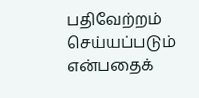பதிவேற்றம் செய்யப்படும் என்பதைக்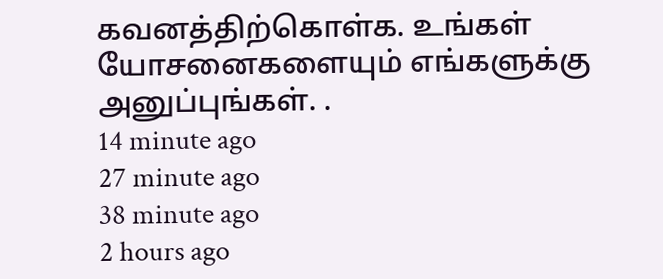கவனத்திற்கொள்க. உங்கள் யோசனைகளையும் எங்களுக்கு அனுப்புங்கள். .
14 minute ago
27 minute ago
38 minute ago
2 hours ago